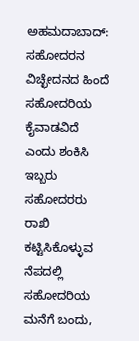ಅಹಮದಾಬಾದ್: ಸಹೋದರನ ವಿಚ್ಛೇದನದ ಹಿಂದೆ ಸಹೋದರಿಯ ಕೈವಾಡವಿದೆ ಎಂದು ಶಂಕಿಸಿ ಇಬ್ಬರು ಸಹೋದರರು ರಾಖಿ ಕಟ್ಟಿಸಿಕೊಳ್ಳುವ ನೆಪದಲ್ಲಿ ಸಹೋದರಿಯ ಮನೆಗೆ ಬಂದು,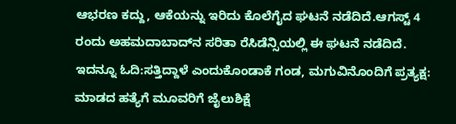ಆಭರಣ ಕದ್ದು, ಆಕೆಯನ್ನು ಇರಿದು ಕೊಲೆಗೈದ ಘಟನೆ ನಡೆದಿದೆ.ಆಗಸ್ಟ್ 4 ರಂದು ಅಹಮದಾಬಾದ್‌ನ ಸರಿತಾ ರೆಸಿಡೆನ್ಸಿಯಲ್ಲಿ ಈ ಘಟನೆ ನಡೆದಿದೆ.
ಇದನ್ನೂ ಓದಿ:ಸತ್ತಿದ್ದಾಳೆ ಎಂದುಕೊಂಡಾಕೆ ಗಂಡ, ಮಗುವಿನೊಂದಿಗೆ ಪ್ರತ್ಯಕ್ಷ: ಮಾಡದ ಹತ್ಯೆಗೆ ಮೂವರಿಗೆ ಜೈಲುಶಿಕ್ಷೆ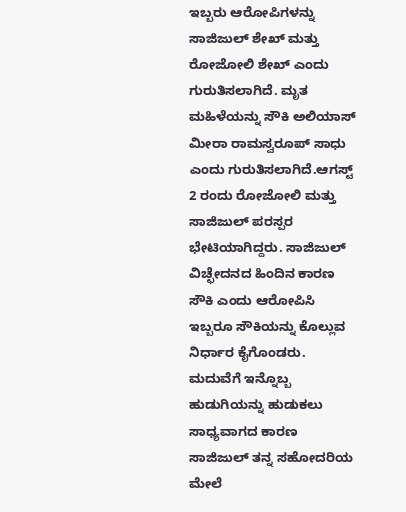ಇಬ್ಬರು ಆರೋಪಿಗಳನ್ನು ಸಾಜಿಜುಲ್ ಶೇಖ್ ಮತ್ತು ರೋಜೋಲಿ ಶೇಖ್ ಎಂದು ಗುರುತಿಸಲಾಗಿದೆ. ಮೃತ ಮಹಿಳೆಯನ್ನು ಸೌಕಿ ಅಲಿಯಾಸ್ ಮೀರಾ ರಾಮಸ್ವರೂಪ್ ಸಾಧು ಎಂದು ಗುರುತಿಸಲಾಗಿದೆ.ಆಗಸ್ಟ್ 2 ರಂದು ರೋಜೋಲಿ ಮತ್ತು ಸಾಜಿಜುಲ್ ಪರಸ್ಪರ ಭೇಟಿಯಾಗಿದ್ದರು. ಸಾಜಿಜುಲ್ ವಿಚ್ಛೇದನದ ಹಿಂದಿನ ಕಾರಣ ಸೌಕಿ ಎಂದು ಆರೋಪಿಸಿ ಇಬ್ಬರೂ ಸೌಕಿಯನ್ನು ಕೊಲ್ಲುವ ನಿರ್ಧಾರ ಕೈಗೊಂಡರು. ಮದುವೆಗೆ ಇನ್ನೊಬ್ಬ ಹುಡುಗಿಯನ್ನು ಹುಡುಕಲು ಸಾಧ್ಯವಾಗದ ಕಾರಣ ಸಾಜಿಜುಲ್ ತನ್ನ ಸಹೋದರಿಯ ಮೇಲೆ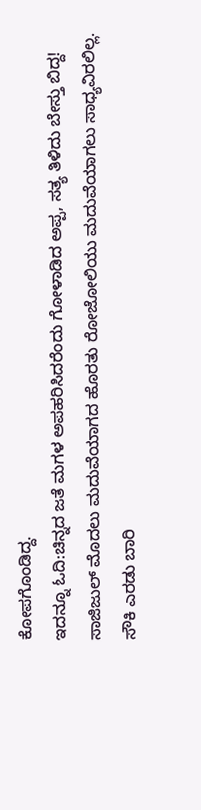ಕೋಪಗೊಂಡಿದ್ದ.
ಇದನ್ನೂ ಓದಿ:ಚಿನ್ನದ ಜತೆ ಮಗಳ ಅಪಹರಿಸಿದರೆಂದು ಗೋಳಾಡಿದ ಅಪ್ಪ, ಸತ್ಯ ತಿಳಿದು ಬೇಸ್ತು ಬಿದ್ದ!
ಸಾಜಿಜುಲ್ ಮೊದಲು ಮದುವೆಯಾಗದ ಹೊರತು ರೋಜೋಲಿಯು ಮದುವೆಯಾಗಲು ಸಾಧ್ಯವಿರಲಿಲ್ಲ. ಸೌಕಿ ಎರಡು ಬಾರಿ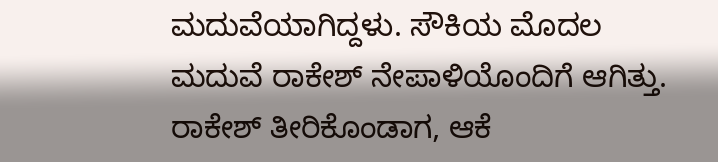ಮದುವೆಯಾಗಿದ್ದಳು. ಸೌಕಿಯ ಮೊದಲ ಮದುವೆ ರಾಕೇಶ್ ನೇಪಾಳಿಯೊಂದಿಗೆ ಆಗಿತ್ತು. ರಾಕೇಶ್ ತೀರಿಕೊಂಡಾಗ, ಆಕೆ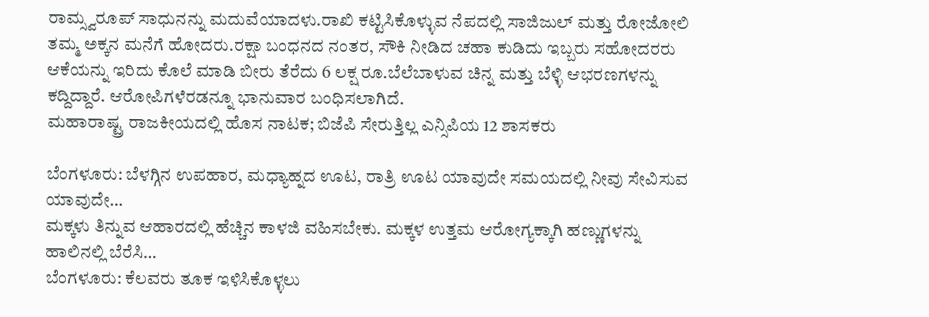ರಾಮ್ಸ್ವರೂಪ್ ಸಾಧುನನ್ನು ಮದುವೆಯಾದಳು.ರಾಖಿ ಕಟ್ಟಿಸಿಕೊಳ್ಳುವ ನೆಪದಲ್ಲಿ ಸಾಜಿಜುಲ್ ಮತ್ತು ರೋಜೋಲಿ ತಮ್ಮ ಅಕ್ಕನ ಮನೆಗೆ ಹೋದರು.ರಕ್ಷಾ ಬಂಧನದ ನಂತರ, ಸೌಕಿ ನೀಡಿದ ಚಹಾ ಕುಡಿದು ಇಬ್ಬರು ಸಹೋದರರು ಆಕೆಯನ್ನು ಇರಿದು ಕೊಲೆ ಮಾಡಿ ಬೀರು ತೆರೆದು 6 ಲಕ್ಷ ರೂ.ಬೆಲೆಬಾಳುವ ಚಿನ್ನ ಮತ್ತು ಬೆಳ್ಳಿ ಆಭರಣಗಳನ್ನು ಕದ್ದಿದ್ದಾರೆ. ಆರೋಪಿಗಳೆರಡನ್ನೂ ಭಾನುವಾರ ಬಂಧಿಸಲಾಗಿದೆ.
ಮಹಾರಾಷ್ಟ್ರ ರಾಜಕೀಯದಲ್ಲಿ ಹೊಸ ನಾಟಕ; ಬಿಜೆಪಿ ಸೇರುತ್ತಿಲ್ಲ ಎನ್ಸಿಪಿಯ 12 ಶಾಸಕರು

ಬೆಂಗಳೂರು: ಬೆಳಗ್ಗಿನ ಉಪಹಾರ, ಮಧ್ಯಾಹ್ನದ ಊಟ, ರಾತ್ರಿ ಊಟ ಯಾವುದೇ ಸಮಯದಲ್ಲಿ ನೀವು ಸೇವಿಸುವ ಯಾವುದೇ…
ಮಕ್ಕಳು ತಿನ್ನುವ ಆಹಾರದಲ್ಲಿ ಹೆಚ್ಚಿನ ಕಾಳಜಿ ವಹಿಸಬೇಕು. ಮಕ್ಕಳ ಉತ್ತಮ ಆರೋಗ್ಯಕ್ಕಾಗಿ ಹಣ್ಣುಗಳನ್ನು ಹಾಲಿನಲ್ಲಿ ಬೆರೆಸಿ…
ಬೆಂಗಳೂರು: ಕೆಲವರು ತೂಕ ಇಳಿಸಿಕೊಳ್ಳಲು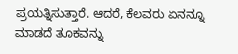ಪ್ರಯತ್ನಿಸುತ್ತಾರೆ. ಆದರೆ, ಕೆಲವರು ಏನನ್ನೂ ಮಾಡದೆ ತೂಕವನ್ನು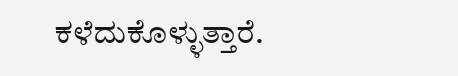ಕಳೆದುಕೊಳ್ಳುತ್ತಾರೆ.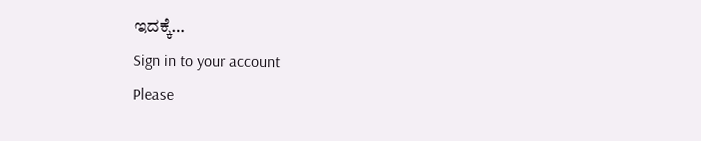ಇದಕ್ಕೆ…
Sign in to your account
Please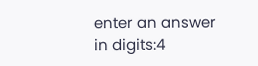enter an answer in digits:4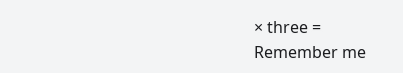× three =
Remember me